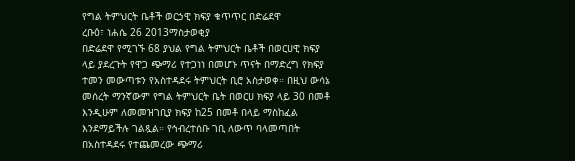የግል ትምህርት ቤቶች ወርኃዊ ክፍያ ቁጥጥር በድሬደዋ
ረቡዕ፣ ነሐሴ 26 2013ማስታወቂያ
በድሬደዋ የሚገኙ 68 ያህል የግል ትምህርት ቤቶች በወርሀዊ ክፍያ ላይ ያደረጉት የዋጋ ጭማሪ የተጋነነ በመሆኑ ጥናት በማድረግ የክፍያ ተመን መውጣቱን የአስተዳደሩ ትምህርት ቢሮ አስታወቀ። በዚህ ውሳኔ መሰረት ማንኛውም የግል ትምህርት ቤት በወርሀ ክፍያ ላይ 30 በመቶ እንዲሁም ለመመዝገቢያ ክፍያ ከ25 በመቶ በላይ ማስከፈል እንደማይችሉ ገልጿል። የኅብረተሰቡ ገቢ ለውጥ ባላመጣበት በአስተዳደሩ የተጨመረው ጭማሪ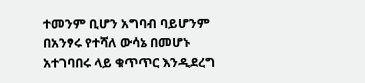ተመንም ቢሆን አግባብ ባይሆንም በአንፃሩ የተሻለ ውሳኔ በመሆኑ አተገባበሩ ላይ ቁጥጥር እንዲደረግ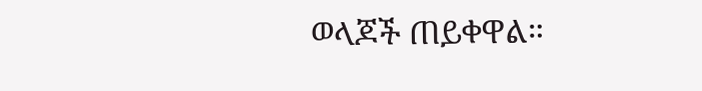ወላጆች ጠይቀዋል።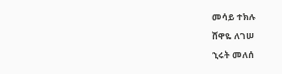መሳይ ተክሉ
ሸዋዬ ለገሠ
ኂሩት መለሰ